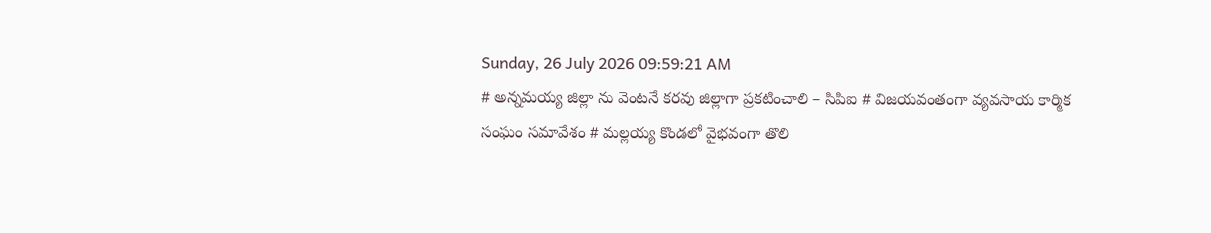Sunday, 26 July 2026 09:59:21 AM
# అన్నమయ్య జిల్లా ను వెంటనే కరవు జిల్లాగా ప్రకటించాలి – సిపిఐ # విజయవంతంగా వ్యవసాయ కార్మిక సంఘం సమావేశం # మల్లయ్య కొండలో వైభవంగా తొలి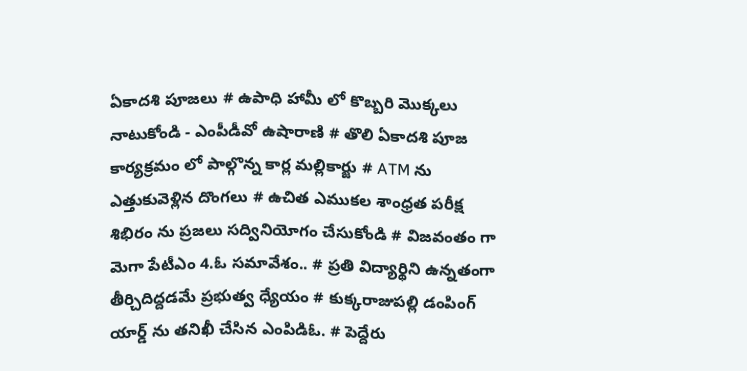ఏకాదశి పూజలు # ఉపాధి హామీ లో కొబ్బరి మొక్కలు నాటుకోండి - ఎంపీడీవో ఉషారాణి # తొలి ఏకాదశి పూజ కార్యక్రమం లో పాల్గొన్న కార్ల మల్లికార్జు # ATM ను ఎత్తుకువెళ్లిన దొంగలు # ఉచిత ఎముకల శాంధ్రత పరీక్ష శిభిరం ను ప్రజలు సద్వినియోగం చేసుకోండి # విజవంతం గా మెగా పేటీఎం 4.ఓ సమావేశం.. # ప్రతి విద్యార్థిని ఉన్నతంగా తీర్చిదిద్దడమే ప్రభుత్వ ధ్యేయం # కుక్కరాజుపల్లి డంపింగ్ యార్డ్ ను తనిఖీ చేసిన ఎంపిడిఓ. # పెద్దేరు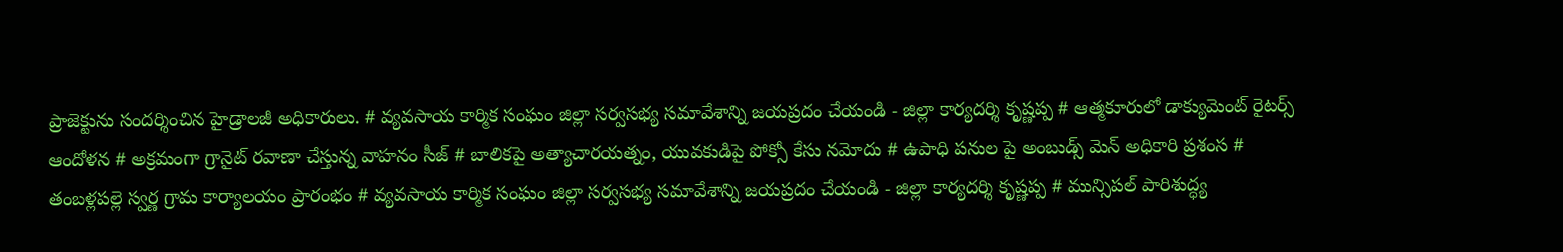ప్రాజెక్టును సందర్శించిన హైడ్రాలజీ అధికారులు. # వ్యవసాయ కార్మిక సంఘం జిల్లా సర్వసభ్య సమావేశాన్ని జయప్రదం చేయండి - జిల్లా కార్యదర్శి కృష్ణప్ప # ఆత్మకూరులో డాక్యుమెంట్ రైటర్స్ ఆందోళన # అక్రమంగా గ్రానైట్ రవాణా చేస్తున్న వాహనం సీజ్ # బాలికపై అత్యాచారయత్నం, యువకుడిపై పోక్సో కేసు నమోదు # ఉపాధి పనుల పై అంబుడ్స్ మెన్ అధికారి ప్రశంస # తంబళ్లపల్లె స్వర్ణ గ్రామ కార్యాలయం ప్రారంభం # వ్యవసాయ కార్మిక సంఘం జిల్లా సర్వసభ్య సమావేశాన్ని జయప్రదం చేయండి - జిల్లా కార్యదర్శి కృష్ణప్ప # మున్సిపల్ పారిశుద్ధ్య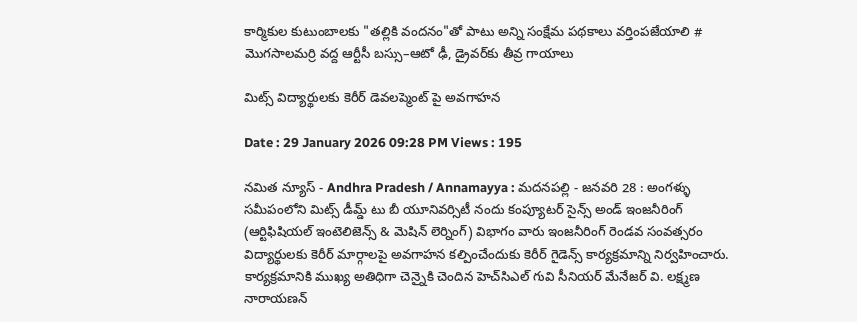కార్మికుల కుటుంబాలకు "తల్లికి వందనం"తో పాటు అన్ని సంక్షేమ పథకాలు వర్తింపజేయాలి # మొగసాలమర్రి వద్ద ఆర్టీసీ బస్సు–ఆటో ఢీ, డ్రైవర్‌కు తీవ్ర గాయాలు

మిట్స్ విద్యార్థులకు కెరీర్ డెవలప్మెంట్ పై అవగాహన

Date : 29 January 2026 09:28 PM Views : 195

నమిత న్యూస్ - Andhra Pradesh / Annamayya : మదనపల్లి - జనవరి 28 : అంగళ్ళు సమీపంలోని మిట్స్ డీమ్డ్ టు బీ యూనివర్సిటీ నందు కంప్యూటర్ సైన్స్ అండ్ ఇంజనీరింగ్ (ఆర్టిఫిషియల్ ఇంటెలిజెన్స్ & మెషిన్ లెర్నింగ్) విభాగం వారు ఇంజనీరింగ్ రెండవ సంవత్సరం విద్యార్థులకు కెరీర్ మార్గాలపై అవగాహన కల్పించేందుకు కెరీర్ గైడెన్స్ కార్యక్రమాన్ని నిర్వహించారు. కార్యక్రమానికి ముఖ్య అతిధిగా చెన్నైకి చెందిన హెచ్‌సిఎల్ గువి సీనియర్ మేనేజర్ వి. లక్ష్మణ నారాయణన్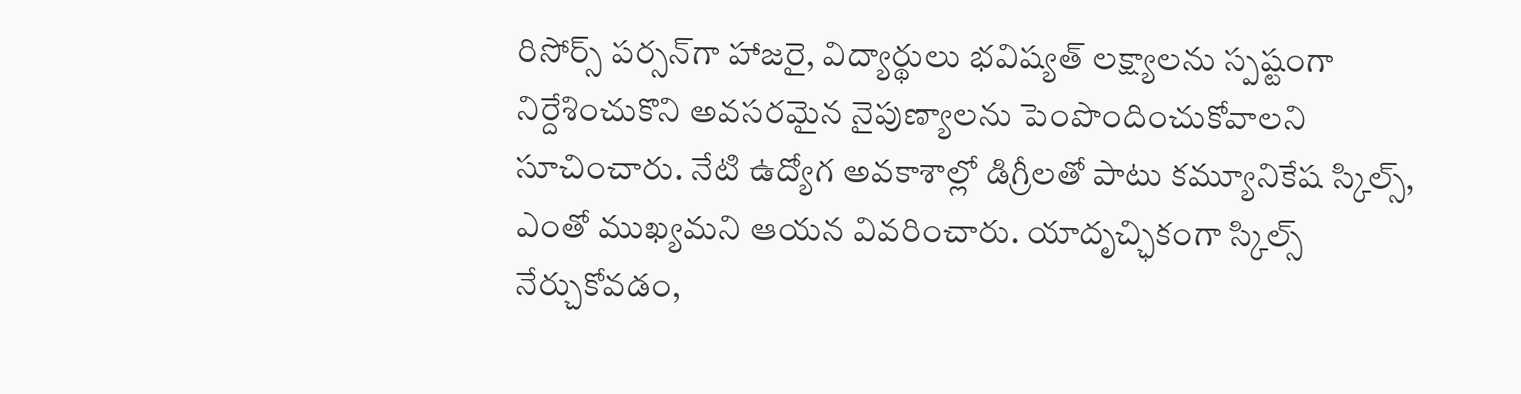రిసోర్స్ పర్సన్‌గా హాజరై, విద్యార్థులు భవిష్యత్ లక్ష్యాలను స్పష్టంగా నిర్దేశించుకొని అవసరమైన నైపుణ్యాలను పెంపొందించుకోవాలని సూచించారు. నేటి ఉద్యోగ అవకాశాల్లో డిగ్రీలతో పాటు కమ్యూనికేష స్కిల్స్, ఎంతో ముఖ్యమని ఆయన వివరించారు. యాదృచ్ఛికంగా స్కిల్స్ నేర్చుకోవడం,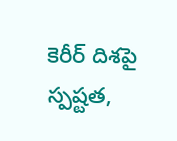కెరీర్ దిశపై స్పష్టత,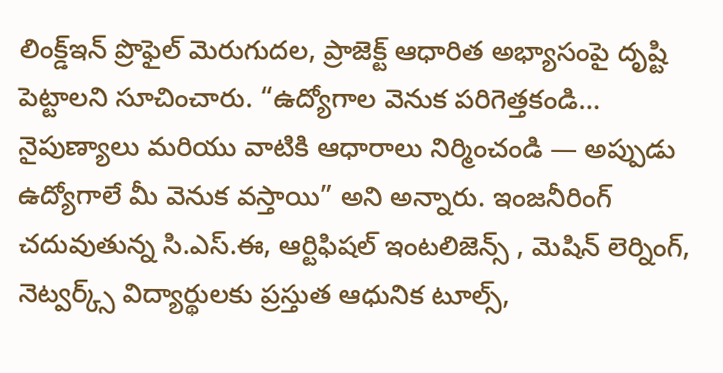లింక్డ్ఇన్ ప్రొఫైల్ మెరుగుదల, ప్రాజెక్ట్ ఆధారిత అభ్యాసంపై దృష్టి పెట్టాలని సూచించారు. “ఉద్యోగాల వెనుక పరిగెత్తకండి… నైపుణ్యాలు మరియు వాటికి ఆధారాలు నిర్మించండి — అప్పుడు ఉద్యోగాలే మీ వెనుక వస్తాయి” అని అన్నారు. ఇంజనీరింగ్ చదువుతున్న సి.ఎస్.ఈ, ఆర్టిఫిషల్ ఇంటలిజెన్స్ , మెషిన్ లెర్నింగ్, నెట్వర్క్స్ విద్యార్థులకు ప్రస్తుత ఆధునిక టూల్స్,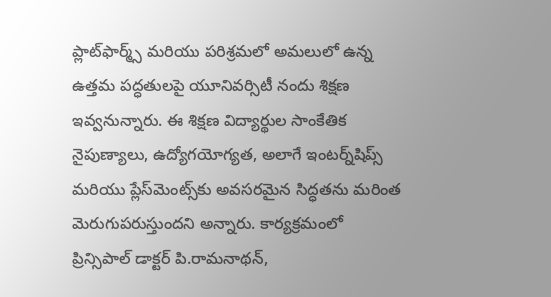ప్లాట్‌ఫార్మ్స్ మరియు పరిశ్రమలో అమలులో ఉన్న ఉత్తమ పద్ధతులపై యూనివర్సిటీ నందు శిక్షణ ఇవ్వనున్నారు. ఈ శిక్షణ విద్యార్థుల సాంకేతిక నైపుణ్యాలు, ఉద్యోగయోగ్యత, అలాగే ఇంటర్న్‌షిప్స్ మరియు ప్లేస్‌మెంట్స్‌కు అవసరమైన సిద్ధతను మరింత మెరుగుపరుస్తుందని అన్నారు. కార్యక్రమంలో ప్రిన్సిపాల్ డాక్టర్ పి.రామనాథన్,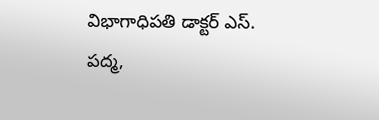విభాగాధిపతి డాక్టర్ ఎస్. పద్మ,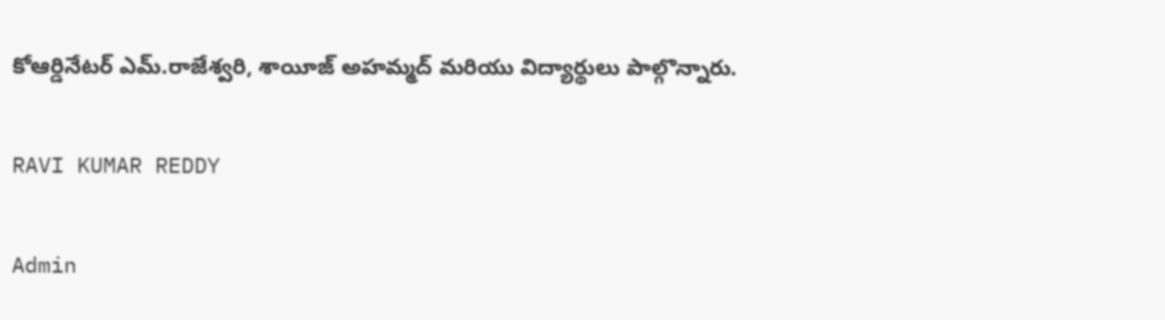కోఆర్డినేటర్ ఎమ్.రాజేశ్వరి, శాయీజ్ అహమ్మద్ మరియు విద్యార్థులు పాల్గొన్నారు.

RAVI KUMAR REDDY

Admin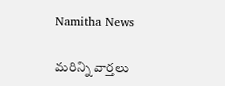Namitha News

మరిన్ని వార్తలు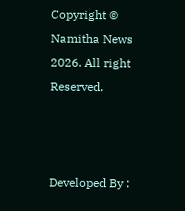Copyright © Namitha News 2026. All right Reserved.



Developed By :